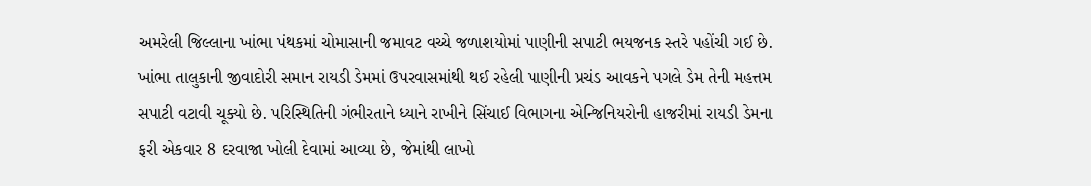અમરેલી જિલ્લાના ખાંભા પંથકમાં ચોમાસાની જમાવટ વચ્ચે જળાશયોમાં પાણીની સપાટી ભયજનક સ્તરે પહોંચી ગઈ છે. ખાંભા તાલુકાની જીવાદોરી સમાન રાયડી ડેમમાં ઉપરવાસમાંથી થઈ રહેલી પાણીની પ્રચંડ આવકને પગલે ડેમ તેની મહત્તમ સપાટી વટાવી ચૂક્યો છે. પરિસ્થિતિની ગંભીરતાને ધ્યાને રાખીને સિંચાઈ વિભાગના એન્જિનિયરોની હાજરીમાં રાયડી ડેમના ફરી એકવાર 8 દરવાજા ખોલી દેવામાં આવ્યા છે, જેમાંથી લાખો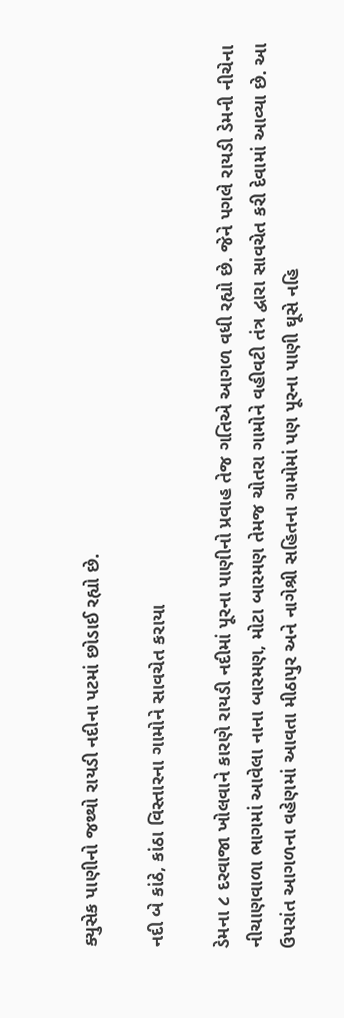ક્યુસેક પાણીનો જથ્થો રાયડી નદીના પટમાં છોડાઈ રહ્યો છે.

નદી બે કાંઠે, કાંઠા વિસ્તારના ગામોને સાવચેત કરાયા

ડેમના ૮ દરવાજા ખોલવાને કારણે રાયડી નદીમાં પૂરના પાણીનો પ્રવાહ તેજ ગતિએ આગળ વધી રહ્યો છે. જેને પગલે રાયડી ડેમની નીચેના નીચાણવાળા ભાગમાં આવેલા નાના બારમણ, મોટા બારમણ તેમજ ચોતરા ગામોને વહીવટી તંત્ર દ્વારા સાવચેત કરી દેવામાં આવ્યા છે. આ ઉપરાંત આગળના વહેણમાં આવતા મીઠાપુર અને નાગેશ્રી સહિતના ગામોમાં પણ પૂરના પાણી ઘૂસે નહિ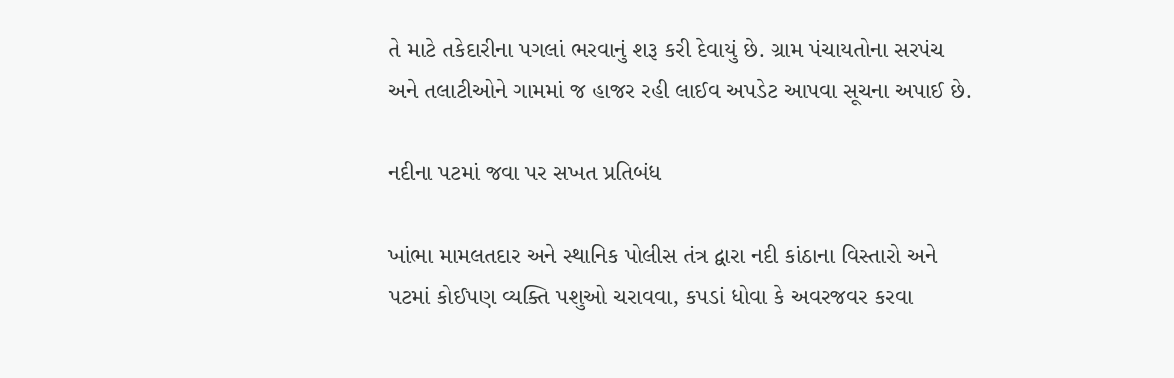તે માટે તકેદારીના પગલાં ભરવાનું શરૂ કરી દેવાયું છે. ગ્રામ પંચાયતોના સરપંચ અને તલાટીઓને ગામમાં જ હાજર રહી લાઈવ અપડેટ આપવા સૂચના અપાઈ છે.

નદીના પટમાં જવા પર સખત પ્રતિબંધ

ખાંભા મામલતદાર અને સ્થાનિક પોલીસ તંત્ર દ્વારા નદી કાંઠાના વિસ્તારો અને પટમાં કોઈપણ વ્યક્તિ પશુઓ ચરાવવા, કપડાં ધોવા કે અવરજવર કરવા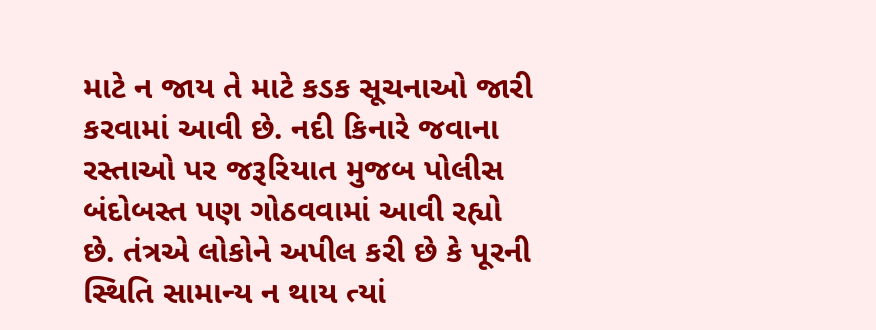માટે ન જાય તે માટે કડક સૂચનાઓ જારી કરવામાં આવી છે. નદી કિનારે જવાના રસ્તાઓ પર જરૂરિયાત મુજબ પોલીસ બંદોબસ્ત પણ ગોઠવવામાં આવી રહ્યો છે. તંત્રએ લોકોને અપીલ કરી છે કે પૂરની સ્થિતિ સામાન્ય ન થાય ત્યાં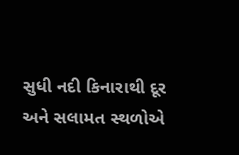સુધી નદી કિનારાથી દૂર અને સલામત સ્થળોએ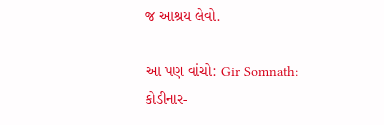જ આશ્રય લેવો.

આ પણ વાંચો: Gir Somnath: કોડીનાર-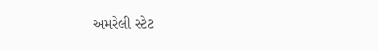અમરેલી સ્ટેટ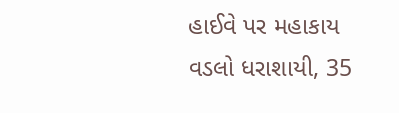હાઈવે પર મહાકાય વડલો ધરાશાયી, 35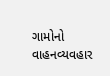ગામોનો વાહનવ્યવહાર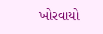ખોરવાયો